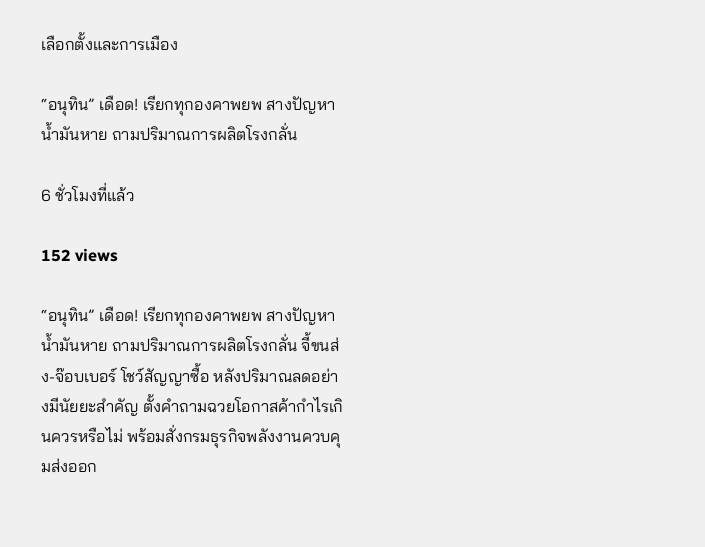เลือกตั้งและการเมือง

“อนุทิน” เดือด! เรียกทุกองคาพยพ สางปัญหาน้ำมันหาย ถามปริมาณการผลิตโรงกลั่น

6 ชั่วโมงที่แล้ว

152 views

“อนุทิน” เดือด! เรียกทุกองคาพยพ สางปัญหาน้ำมันหาย ถามปริมาณการผลิตโรงกลั่น จี้ขนส่ง-จ๊อบเบอร์ โชว์สัญญาซื้อ หลังปริมาณลดอย่างมีนัยยะสำคัญ ตั้งคำถามฉวยโอกาสค้ากำไรเกินควรหรือไม่ พร้อมสั่งกรมธุรกิจพลังงานควบคุมส่งออก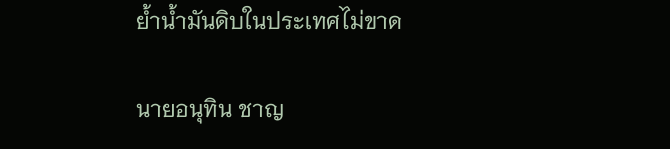ย้ำน้ำมันดิบในประเทศไม่ขาด

นายอนุทิน ชาญ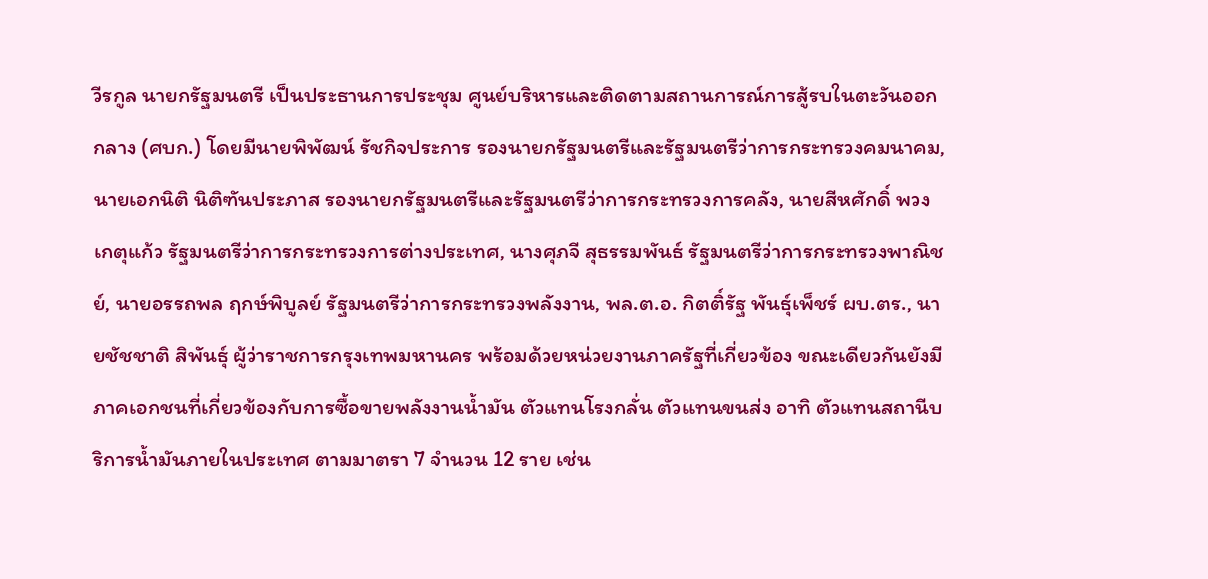วีรกูล นายกรัฐมนตรี เป็นประธานการประชุม ศูนย์บริหารและติดตามสถานการณ์การสู้รบในตะวันออกกลาง (ศบก.) โดยมีนายพิพัฒน์ รัชกิจประการ รองนายกรัฐมนตรีและรัฐมนตรีว่าการกระทรวงคมนาคม, นายเอกนิติ นิติฑันประภาส รองนายกรัฐมนตรีและรัฐมนตรีว่าการกระทรวงการคลัง, นายสีหศักดิ์ พวงเกตุแก้ว รัฐมนตรีว่าการกระทรวงการต่างประเทศ, นางศุภจี สุธรรมพันธ์ รัฐมนตรีว่าการกระทรวงพาณิชย์, นายอรรถพล ฤกษ์พิบูลย์ รัฐมนตรีว่าการกระทรวงพลังงาน, พล.ต.อ. กิตติ์รัฐ พันธุ์เพ็ชร์ ผบ.ตร., นายชัชชาติ สิพันธุ์ ผู้ว่าราชการกรุงเทพมหานคร พร้อมด้วยหน่วยงานภาครัฐที่เกี่ยวข้อง ขณะเดียวกันยังมีภาคเอกชนที่เกี่ยวข้องกับการซื้อขายพลังงานน้ำมัน ตัวแทนโรงกลั่น ตัวแทนขนส่ง อาทิ ตัวแทนสถานีบริการน้ำมันภายในประเทศ ตามมาตรา 7 จำนวน 12 ราย เช่น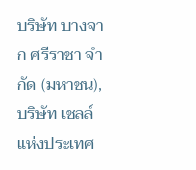บริษัท บางจาก ศรีราชา จำกัด (มหาชน), บริษัท เชลล์ แห่งประเทศ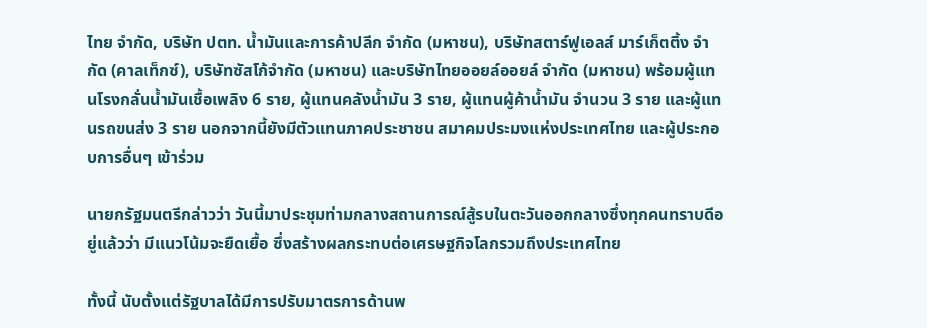ไทย จำกัด, บริษัท ปตท. น้ำมันและการค้าปลีก จำกัด (มหาชน), บริษัทสตาร์ฟูเอลส์ มาร์เก็ตติ้ง จำกัด (คาลเท็กซ์), บริษัทซัสโก้จำกัด (มหาชน) และบริษัทไทยออยล์ออยล์ จำกัด (มหาชน) พร้อมผู้แทนโรงกลั่นน้ำมันเชื้อเพลิง 6 ราย, ผู้แทนคลังน้ำมัน 3 ราย, ผู้แทนผู้ค้าน้ำมัน จำนวน 3 ราย และผู้แทนรถขนส่ง 3 ราย นอกจากนี้ยังมีตัวแทนภาคประชาชน สมาคมประมงแห่งประเทศไทย และผู้ประกอบการอื่นๆ เข้าร่วม

นายกรัฐมนตรีกล่าวว่า วันนี้มาประชุมท่ามกลางสถานการณ์สู้รบในตะวันออกกลางซึ่งทุกคนทราบดีอยู่แล้วว่า มีแนวโน้มจะยืดเยื้อ ซึ่งสร้างผลกระทบต่อเศรษฐกิจโลกรวมถึงประเทศไทย

ทั้งนี้ นับตั้งแต่รัฐบาลได้มีการปรับมาตรการด้านพ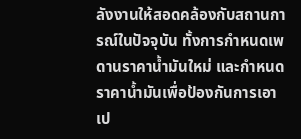ลังงานให้สอดคล้องกับสถานการณ์ในปัจจุบัน ทั้งการกำหนดเพดานราคาน้ำมันใหม่ และกำหนดราคาน้ำมันเพื่อป้องกันการเอาเป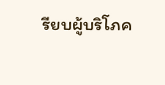รียบผู้บริโภค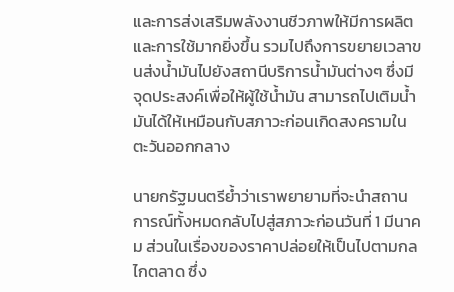และการส่งเสริมพลังงานชีวภาพให้มีการผลิตและการใช้มากยิ่งขึ้น รวมไปถึงการขยายเวลาขนส่งน้ำมันไปยังสถานีบริการน้ำมันต่างๆ ซึ่งมีจุดประสงค์เพื่อให้ผู้ใช้น้ำมัน สามารถไปเติมน้ำมันได้ให้เหมือนกับสภาวะก่อนเกิดสงครามในตะวันออกกลาง

นายกรัฐมนตรีย้ำว่าเราพยายามที่จะนำสถานการณ์ทั้งหมดกลับไปสู่สภาวะก่อนวันที่ 1 มีนาคม ส่วนในเรื่องของราคาปล่อยให้เป็นไปตามกลไกตลาด ซึ่ง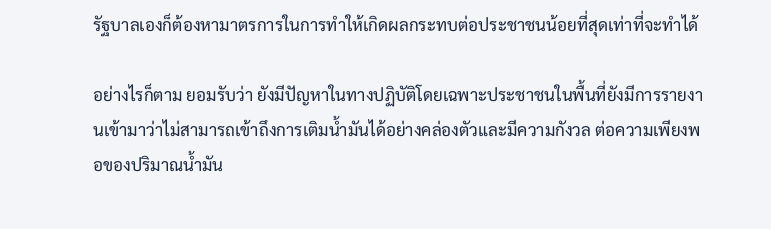รัฐบาลเองก็ต้องหามาตรการในการทำให้เกิดผลกระทบต่อประชาชนน้อยที่สุดเท่าที่จะทำได้

อย่างไรก็ตาม ยอมรับว่า ยังมีปัญหาในทางปฏิบัติโดยเฉพาะประชาชนในพื้นที่ยังมีการรายงานเข้ามาว่าไม่สามารถเข้าถึงการเติมน้ำมันได้อย่างคล่องตัวและมีความกังวล ต่อความเพียงพอของปริมาณน้ำมัน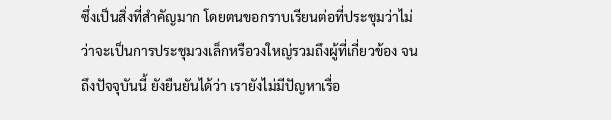ซึ่งเป็นสิ่งที่สำคัญมาก โดยตนขอกราบเรียนต่อที่ประชุมว่าไม่ว่าจะเป็นการประชุมวงเล็กหรือวงใหญ่รวมถึงผู้ที่เกี่ยวข้อง จนถึงปัจจุบันนี้ ยังยืนยันได้ว่า เรายังไม่มีปัญหาเรื่อ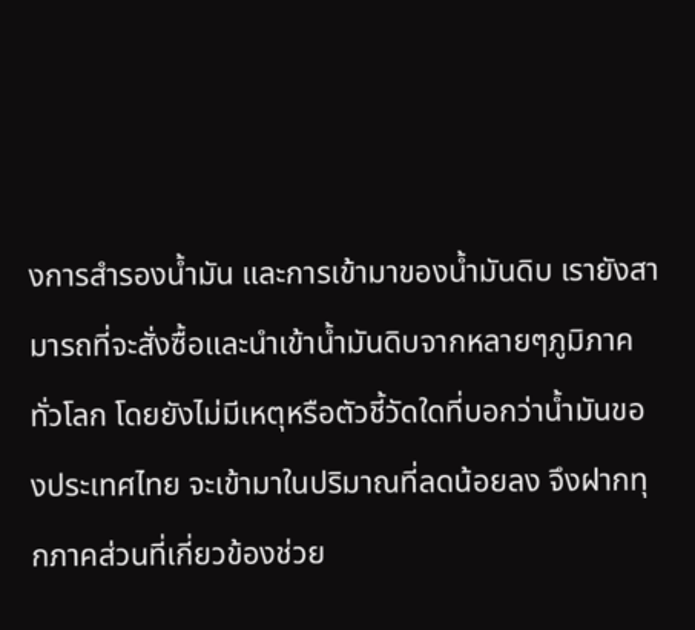งการสำรองน้ำมัน และการเข้ามาของน้ำมันดิบ เรายังสามารถที่จะสั่งซื้อและนำเข้าน้ำมันดิบจากหลายๆภูมิภาคทั่วโลก โดยยังไม่มีเหตุหรือตัวชี้วัดใดที่บอกว่าน้ำมันของประเทศไทย จะเข้ามาในปริมาณที่ลดน้อยลง จึงฝากทุกภาคส่วนที่เกี่ยวข้องช่วย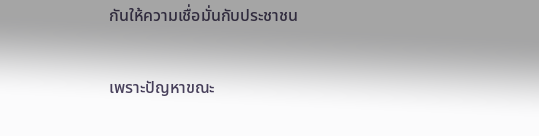กันให้ความเชื่อมั่นกับประชาชน

เพราะปัญหาขณะ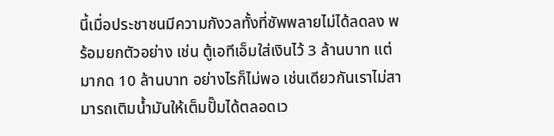นี้เมื่อประชาชนมีความกังวลทั้งที่ซัพพลายไม่ได้ลดลง พร้อมยกตัวอย่าง เช่น ตู้เอทีเอ็มใส่เงินไว้ 3 ล้านบาท แต่มากด 10 ล้านบาท อย่างไรก็ไม่พอ เช่นเดียวกันเราไม่สามารถเติมน้ำมันให้เต็มปั๊มได้ตลอดเว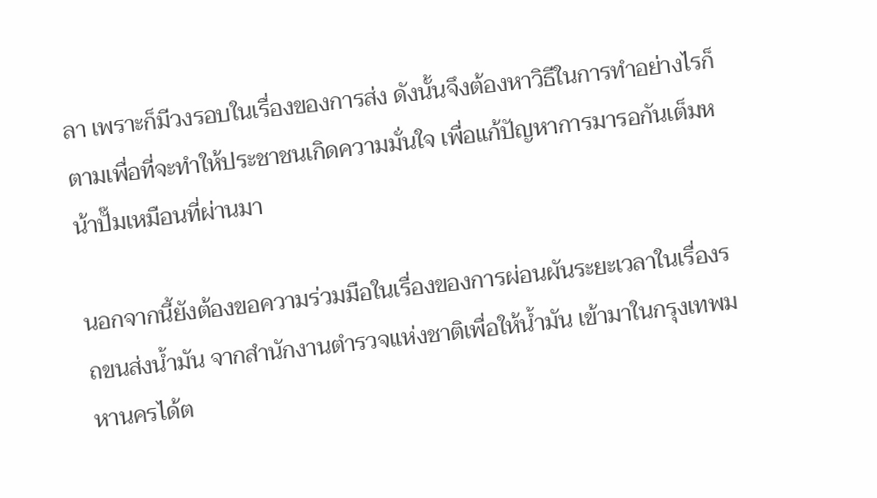ลา เพราะก็มีวงรอบในเรื่องของการส่ง ดังนั้นจึงต้องหาวิธีในการทำอย่างไรก็ตามเพื่อที่จะทำให้ประชาชนเกิดความมั่นใจ เพื่อแก้ปัญหาการมารอกันเต็มหน้าปั๊มเหมือนที่ผ่านมา

นอกจากนี้ยังต้องขอความร่วมมือในเรื่องของการผ่อนผันระยะเวลาในเรื่องรถขนส่งน้ำมัน จากสำนักงานตำรวจแห่งชาติเพื่อให้น้ำมัน เข้ามาในกรุงเทพมหานครได้ต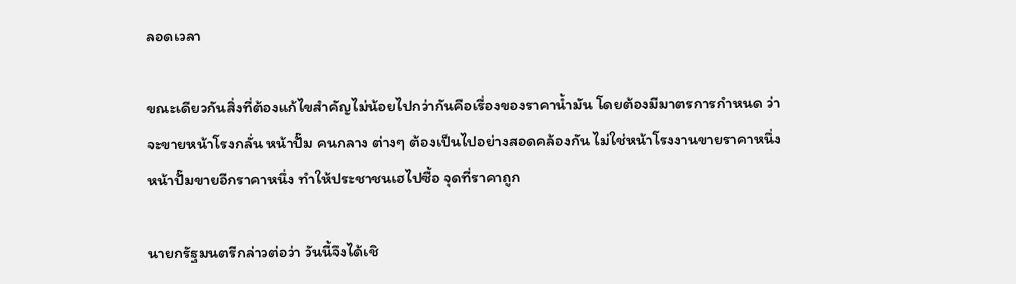ลอดเวลา

ขณะเดียวกันสิ่งที่ต้องแก้ไขสำคัญไม่น้อยไปกว่ากันคือเรื่องของราคาน้ำมัน โดยต้องมีมาตรการกำหนด ว่า จะขายหน้าโรงกลั่น หน้าปั๊ม คนกลาง ต่างๆ ต้องเป็นไปอย่างสอดคล้องกัน ไม่ใช่หน้าโรงงานขายราคาหนึ่งหน้าปั๊มขายอีกราคาหนึ่ง ทำให้ประชาชนเฮไปซื้อ จุดที่ราคาถูก

นายกรัฐมนตรีกล่าวต่อว่า วันนี้จึงได้เชิ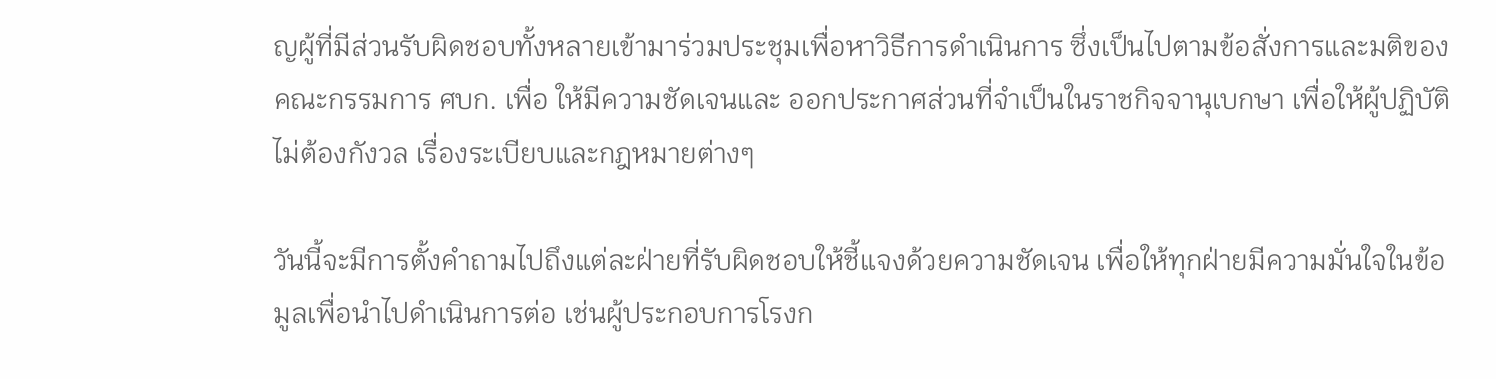ญผู้ที่มีส่วนรับผิดชอบทั้งหลายเข้ามาร่วมประชุมเพื่อหาวิธีการดำเนินการ ซึ่งเป็นไปตามข้อสั่งการและมติของคณะกรรมการ ศบก. เพื่อ ให้มีความชัดเจนและ ออกประกาศส่วนที่จำเป็นในราชกิจจานุเบกษา เพื่อให้ผู้ปฏิบัติไม่ต้องกังวล เรื่องระเบียบและกฎหมายต่างๆ

วันนี้จะมีการตั้งคำถามไปถึงแต่ละฝ่ายที่รับผิดชอบให้ชี้แจงด้วยความชัดเจน เพื่อให้ทุกฝ่ายมีความมั่นใจในข้อมูลเพื่อนำไปดำเนินการต่อ เช่นผู้ประกอบการโรงก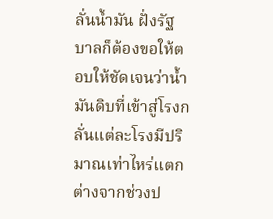ลั่นน้ำมัน ฝั่งรัฐบาลก็ต้องขอให้ตอบให้ชัดเจนว่าน้ำมันดิบที่เข้าสู่โรงกลั่นแต่ละโรงมีปริมาณเท่าไหร่แตกต่างจากช่วงป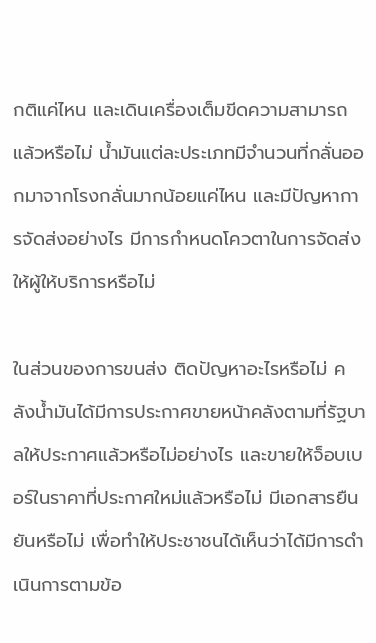กติแค่ไหน และเดินเครื่องเต็มขีดความสามารถแล้วหรือไม่ น้ำมันแต่ละประเภทมีจำนวนที่กลั่นออกมาจากโรงกลั่นมากน้อยแค่ไหน และมีปัญหาการจัดส่งอย่างไร มีการกำหนดโควตาในการจัดส่งให้ผู้ให้บริการหรือไม่

ในส่วนของการขนส่ง ติดปัญหาอะไรหรือไม่ คลังน้ำมันได้มีการประกาศขายหน้าคลังตามที่รัฐบาลให้ประกาศแล้วหรือไม่อย่างไร และขายให้จ็อบเบอร์ในราคาที่ประกาศใหม่แล้วหรือไม่ มีเอกสารยืนยันหรือไม่ เพื่อทำให้ประชาชนได้เห็นว่าได้มีการดำเนินการตามข้อ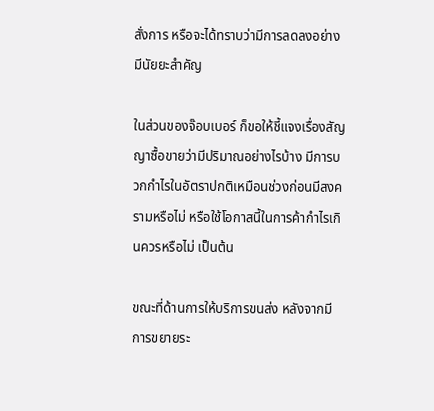สั่งการ หรือจะได้ทราบว่ามีการลดลงอย่างมีนัยยะสำคัญ

ในส่วนของจ๊อบเบอร์ ก็ขอให้ชี้แจงเรื่องสัญญาซื้อขายว่ามีปริมาณอย่างไรบ้าง มีการบวกกำไรในอัตราปกติเหมือนช่วงก่อนมีสงครามหรือไม่ หรือใช้โอกาสนี้ในการค้ากำไรเกินควรหรือไม่ เป็นต้น

ขณะที่ด้านการให้บริการขนส่ง หลังจากมีการขยายระ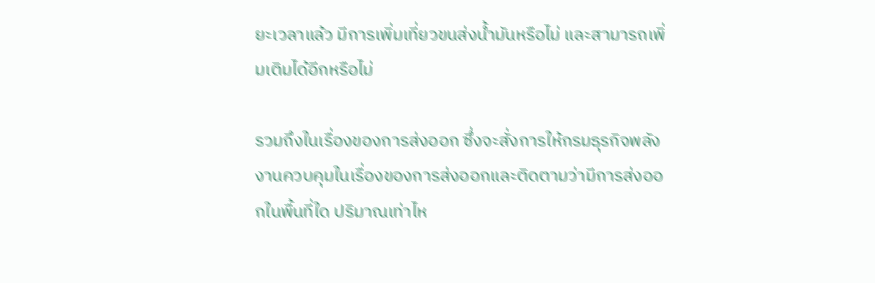ยะเวลาแล้ว มีการเพิ่มเที่ยวขนส่งน้ำมันหรือไม่ และสามารถเพิ่มเติมได้อีกหรือไม่

รวมถึงในเรื่องของการส่งออก ซึ่งจะสั่งการให้กรมธุรกิจพลังงานควบคุมในเรื่องของการส่งออกและติดตามว่ามีการส่งออกในพื้นที่ใด ปริมาณเท่าไห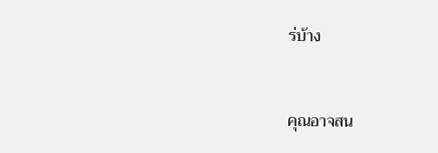ร่บ้าง


คุณอาจสน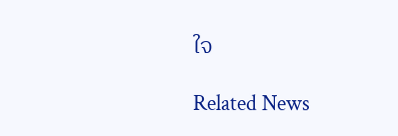ใจ

Related News